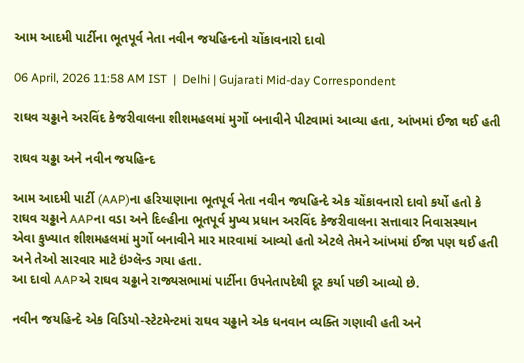આમ આદમી પાર્ટીના ભૂતપૂર્વ નેતા નવીન જયહિન્દનો ચોંકાવનારો દાવો

06 April, 2026 11:58 AM IST  |  Delhi | Gujarati Mid-day Correspondent

રાઘવ ચઢ્ઢાને અરવિંદ કેજરીવાલના શીશમહલમાં મુર્ગો બનાવીને પીટવામાં આવ્યા હતા, આંખમાં ઈજા થઈ હતી

રાઘવ ચઢ્ઢા અને નવીન જયહિન્દ

આમ આદમી પાર્ટી (AAP)ના હરિયાણાના ભૂતપૂર્વ નેતા નવીન જયહિન્દે એક ચોંકાવનારો દાવો કર્યો હતો કે રાઘવ ચઢ્ઢાને AAPના વડા અને દિલ્હીના ભૂતપૂર્વ મુખ્ય પ્રધાન અરવિંદ કેજરીવાલના સત્તાવાર નિવાસસ્થાન એવા કુખ્યાત શીશમહલમાં મુર્ગો બનાવીને માર મારવામાં આવ્યો હતો એટલે તેમને આંખમાં ઈજા પણ થઈ હતી અને તેઓ સારવાર માટે ઇંગ્લૅન્ડ ગયા હતા.
આ દાવો AAPએ રાઘવ ચઢ્ઢાને રાજ્યસભામાં પાર્ટીના ઉપનેતાપદેથી દૂર કર્યા પછી આવ્યો છે.

નવીન જયહિન્દે એક વિડિયો-સ્ટેટમેન્ટમાં રાઘવ ચઢ્ઢાને એક ધનવાન વ્યક્તિ ગણાવી હતી અને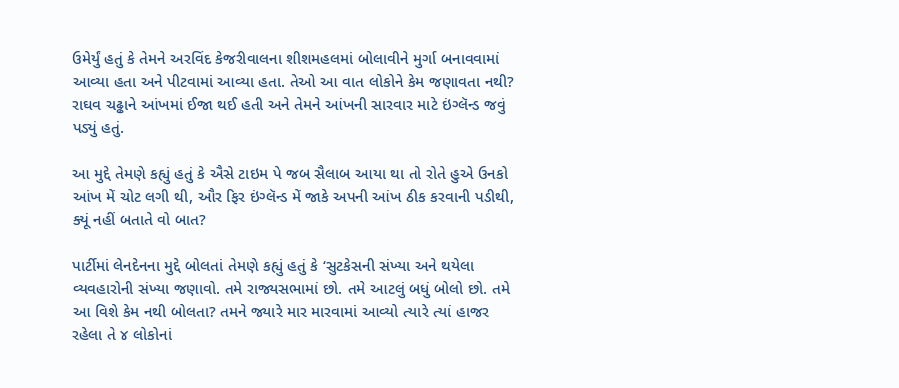ઉમેર્યું હતું કે તેમને અરવિંદ કેજરીવાલના શીશમહલમાં બોલાવીને મુર્ગા બનાવવામાં આવ્યા હતા અને પીટવામાં આવ્યા હતા. તેઓ આ વાત લોકોને કેમ જણાવતા નથી? રાઘવ ચઢ્ઢાને આંખમાં ઈજા થઈ હતી અને તેમને આંખની સારવાર માટે ઇંગ્લૅન્ડ જવું પડ્યું હતું.

આ મુદ્દે તેમણે કહ્યું હતું કે ઐસે ટાઇમ પે જબ સૈલાબ આયા થા તો રોતે હુએ ઉનકો આંખ મેં ચોટ લગી થી, ઔર ફિર ઇંગ્લૅન્ડ મેં જાકે અપની આંખ ઠીક કરવાની પડીથી, ક્યૂં નહીં બતાતે વો બાત?

પાર્ટીમાં લેનદેનના મુદ્દે બોલતાં તેમણે કહ્યું હતું કે ‘સુટકેસની સંખ્યા અને થયેલા વ્યવહારોની સંખ્યા જણાવો. તમે રાજ્યસભામાં છો. તમે આટલું બધું બોલો છો. તમે આ વિશે કેમ નથી બોલતા? તમને જ્યારે માર મારવામાં આવ્યો ત્યારે ત્યાં હાજર રહેલા તે ૪ લોકોનાં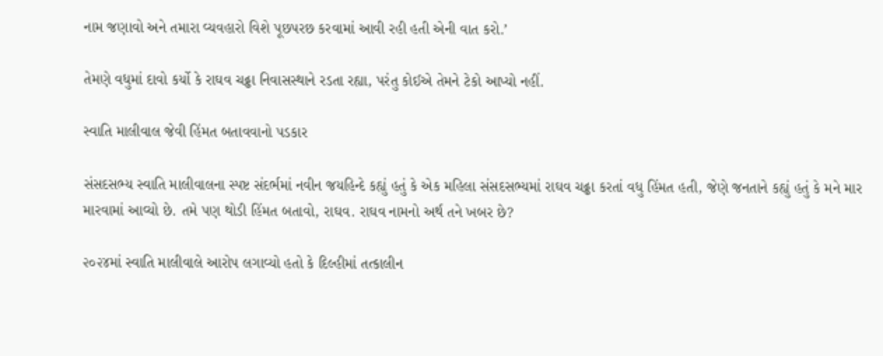નામ જણાવો અને તમારા વ્યવહારો વિશે પૂછપરછ કરવામાં આવી રહી હતી એની વાત કરો.’

તેમણે વધુમાં દાવો કર્યો કે રાઘવ ચઢ્ઢા નિવાસસ્થાને રડતા રહ્યા, પરંતુ કોઈએ તેમને ટેકો આપ્યો નહીં.

સ્વાતિ માલીવાલ જેવી હિંમત બતાવવાનો પડકાર

સંસદસભ્ય સ્વાતિ માલીવાલના સ્પષ્ટ સંદર્ભમાં નવીન જયહિન્દે કહ્યું હતું કે એક મહિલા સંસદસભ્યમાં રાઘવ ચઢ્ઢા કરતાં વધુ હિંમત હતી, જેણે જનતાને કહ્યું હતું કે મને માર મારવામાં આવ્યો છે. તમે પણ થોડી હિંમત બતાવો, રાઘવ. રાઘવ નામનો અર્થ તને ખબર છે?

૨૦૨૪માં સ્વાતિ માલીવાલે આરોપ લગાવ્યો હતો કે દિલ્હીમાં તત્કાલીન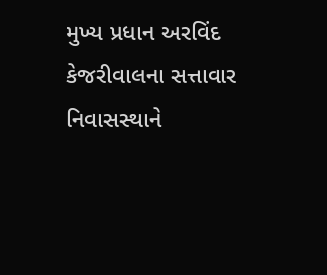મુખ્ય પ્રધાન અરવિંદ કેજરીવાલના સત્તાવાર નિવાસસ્થાને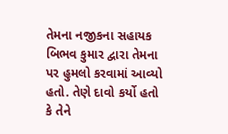તેમના નજીકના સહાયક બિભવ કુમાર દ્વારા તેમના પર હુમલો કરવામાં આવ્યો હતો. તેણે દાવો કર્યો હતો કે તેને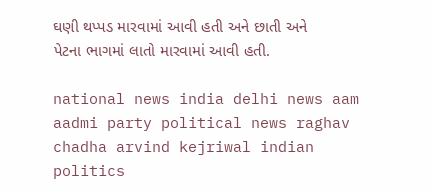ઘણી થપ્પડ મારવામાં આવી હતી અને છાતી અને પેટના ભાગમાં લાતો મારવામાં આવી હતી.

national news india delhi news aam aadmi party political news raghav chadha arvind kejriwal indian politics